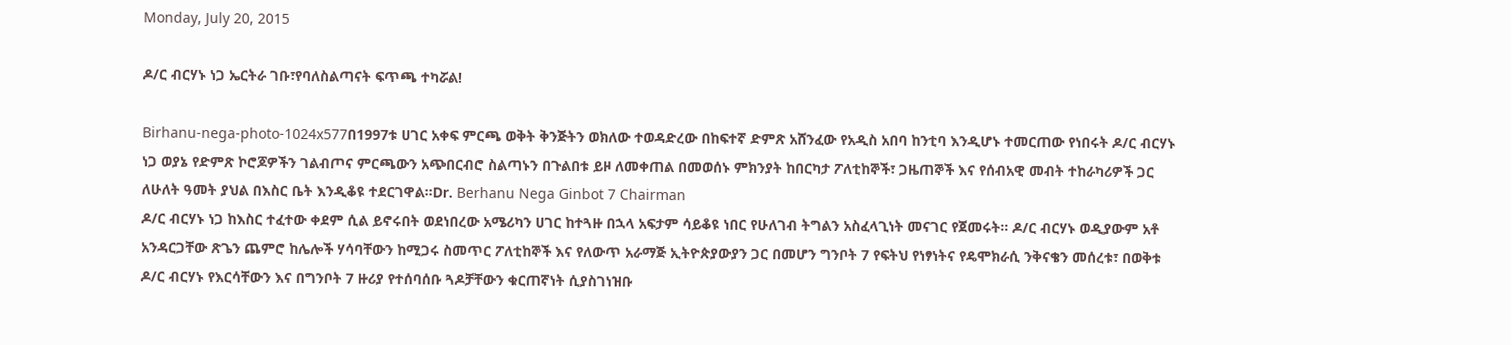Monday, July 20, 2015

ዶ/ር ብርሃኑ ነጋ ኤርትራ ገቡ፣የባለስልጣናት ፍጥጫ ተካሯል!

Birhanu-nega-photo-1024x577በ1997ቱ ሀገር አቀፍ ምርጫ ወቅት ቅንጅትን ወክለው ተወዳድረው በከፍተኛ ድምጽ አሸንፈው የአዲስ አበባ ከንቲባ እንዲሆኑ ተመርጠው የነበሩት ዶ/ር ብርሃኑ ነጋ ወያኔ የድምጽ ኮሮጆዎችን ገልብጦና ምርጫውን አጭበርብሮ ስልጣኑን በጉልበቱ ይዞ ለመቀጠል በመወሰኑ ምክንያት ከበርካታ ፖለቲከኞች፣ ጋዜጠኞች እና የሰብአዊ መብት ተከራካሪዎች ጋር ለሁለት ዓመት ያህል በእስር ቤት እንዲቆዩ ተደርገዋል።Dr. Berhanu Nega Ginbot 7 Chairman
ዶ/ር ብርሃኑ ነጋ ከእስር ተፈተው ቀደም ሲል ይኖሩበት ወደነበረው አሜሪካን ሀገር ከተጓዙ በኋላ አፍታም ሳይቆዩ ነበር የሁለገብ ትግልን አስፈላጊነት መናገር የጀመሩት። ዶ/ር ብርሃኑ ወዲያውም አቶ አንዳርጋቸው ጽጌን ጨምሮ ከሌሎች ሃሳባቸውን ከሚጋሩ ስመጥር ፖለቲከኞች እና የለውጥ አራማጅ ኢትዮጵያውያን ጋር በመሆን ግንቦት 7 የፍትህ የነፃነትና የዴሞክራሲ ንቅናቄን መሰረቱ፣ በወቅቱ ዶ/ር ብርሃኑ የእርሳቸውን እና በግንቦት 7 ዙሪያ የተሰባሰቡ ጓዶቻቸውን ቁርጠኛነት ሲያስገነዝቡ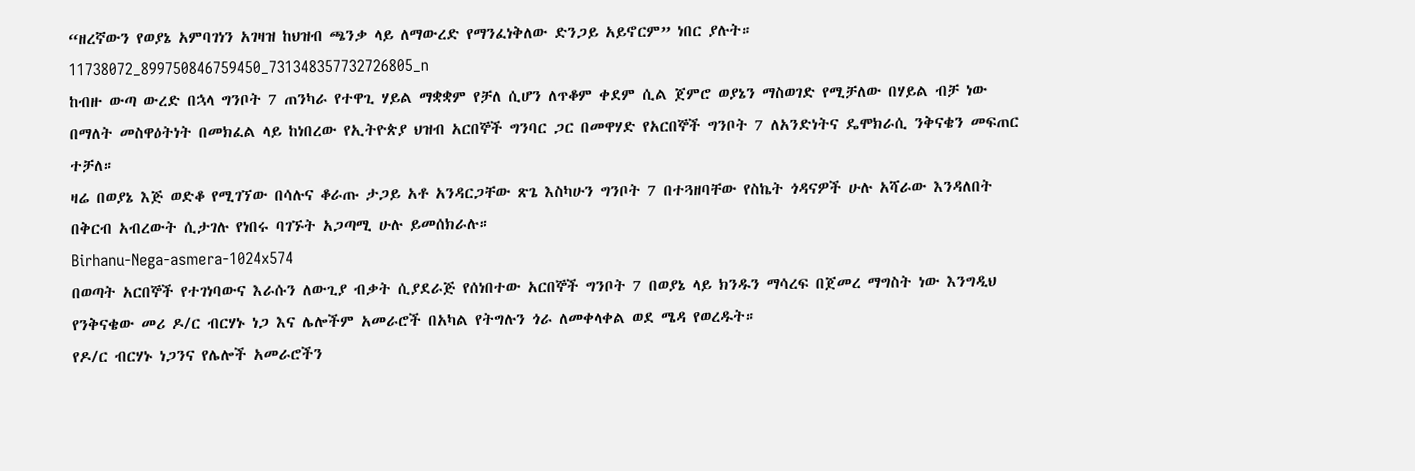“ዘረኛውን የወያኔ አምባገነን አገዛዝ ከህዝብ ጫንቃ ላይ ለማውረድ የማንፈነቅለው ድንጋይ አይኖርም” ነበር ያሉት።
11738072_899750846759450_731348357732726805_n
ከብዙ ውጣ ውረድ በኋላ ግንቦት 7 ጠንካራ የተዋጊ ሃይል ማቋቋም የቻለ ሲሆን ለጥቆም ቀደም ሲል ጀምሮ ወያኔን ማስወገድ የሚቻለው በሃይል ብቻ ነው በማለት መስዋዕትነት በመክፈል ላይ ከነበረው የኢትዮጵያ ህዝብ አርበኞች ግንባር ጋር በመዋሃድ የአርበኞች ግንቦት 7 ለአንድነትና ዴሞክራሲ ንቅናቄን መፍጠር ተቻለ።
ዛሬ በወያኔ እጅ ወድቆ የሚገኘው በሳሉና ቆራጡ ታጋይ አቶ አንዳርጋቸው ጽጌ እስካሁን ግንቦት 7 በተጓዘባቸው የስኬት ጎዳናዎች ሁሉ አሻራው እንዳለበት በቅርብ አብረውት ሲታገሉ የነበሩ ባገኙት አጋጣሚ ሁሉ ይመሰክራሉ።
Birhanu-Nega-asmera-1024x574
በወጣት አርበኞች የተገነባውና እራሱን ለውጊያ ብቃት ሲያደራጅ የሰነበተው አርበኞች ግንቦት 7 በወያኔ ላይ ክንዱን ማሳረፍ በጀመረ ማግስት ነው እንግዲህ የንቅናቄው መሪ ዶ/ር ብርሃኑ ነጋ እና ሌሎችም አመራሮች በአካል የትግሉን ጎራ ለመቀላቀል ወደ ሜዳ የወረዱት።
የዶ/ር ብርሃኑ ነጋንና የሌሎች አመራሮችን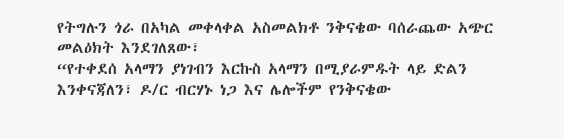የትግሉን ጎራ በአካል መቀላቀል አስመልክቶ ንቅናቄው ባሰራጨው አጭር መልዕክት እንደገለጸው፣
“የተቀደሰ አላማን ያነገብን እርኩስ አላማን በሚያራምዱት ላይ ድልን እንቀናጃለን፣ ዶ/ር ብርሃኑ ነጋ እና ሌሎችም የንቅናቄው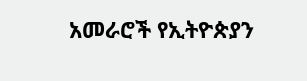አመራሮች የኢትዮጵያን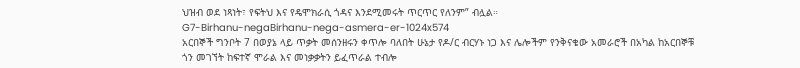ህዝብ ወደ ነጻነት፣ የፍትህ እና የዴሞክራሲ ጎዳና እንደሚመሩት ጥርጥር የለንም” ብሏል።
G7-Birhanu-negaBirhanu-nega-asmera-er-1024x574
አርበኞች ግንቦት 7 በወያኔ ላይ ጥቃት መሰንዘሩን ቀጥሎ ባለበት ሁኔታ የዶ/ር ብርሃኑ ነጋ እና ሌሎችም የንቅናቄው አመራሮች በአካል ከአርበኞቹ ጎን መገኘት ከፍተኛ ሞራል እና መነቃቃትን ይፈጥራል ተብሎ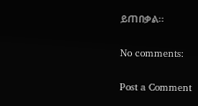ይጠበቃል።

No comments:

Post a Comment